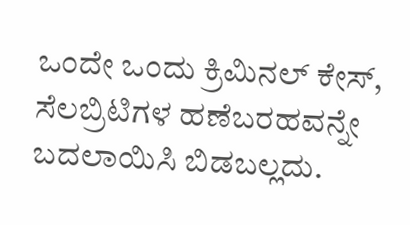ಒಂದೇ ಒಂದು ಕ್ರಿಮಿನಲ್ ಕೇಸ್, ಸೆಲಬ್ರಿಟಿಗಳ ಹಣೆಬರಹವನ್ನೇ ಬದಲಾಯಿಸಿ ಬಿಡಬಲ್ಲದು.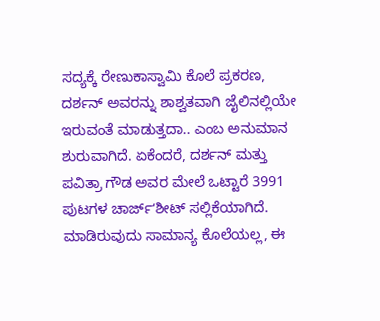ಸದ್ಯಕ್ಕೆ ರೇಣುಕಾಸ್ವಾಮಿ ಕೊಲೆ ಪ್ರಕರಣ, ದರ್ಶನ್ ಅವರನ್ನು ಶಾಶ್ವತವಾಗಿ ಜೈಲಿನಲ್ಲಿಯೇ ಇರುವಂತೆ ಮಾಡುತ್ತದಾ.. ಎಂಬ ಅನುಮಾನ ಶುರುವಾಗಿದೆ. ಏಕೆಂದರೆ, ದರ್ಶನ್ ಮತ್ತು ಪವಿತ್ರಾ ಗೌಡ ಅವರ ಮೇಲೆ ಒಟ್ಟಾರೆ 3991 ಪುಟಗಳ ಚಾರ್ಜ್ʻಶೀಟ್ ಸಲ್ಲಿಕೆಯಾಗಿದೆ. ಮಾಡಿರುವುದು ಸಾಮಾನ್ಯ ಕೊಲೆಯಲ್ಲ, ಈ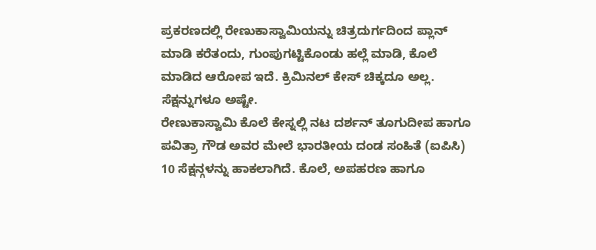ಪ್ರಕರಣದಲ್ಲಿ ರೇಣುಕಾಸ್ವಾಮಿಯನ್ನು ಚಿತ್ರದುರ್ಗದಿಂದ ಪ್ಲಾನ್ ಮಾಡಿ ಕರೆತಂದು, ಗುಂಪುಗಟ್ಟಿಕೊಂಡು ಹಲ್ಲೆ ಮಾಡಿ, ಕೊಲೆ ಮಾಡಿದ ಆರೋಪ ಇದೆ. ಕ್ರಿಮಿನಲ್ ಕೇಸ್ ಚಿಕ್ಕದೂ ಅಲ್ಲ. ಸೆಕ್ಷನ್ನುಗಳೂ ಅಷ್ಟೇ.
ರೇಣುಕಾಸ್ವಾಮಿ ಕೊಲೆ ಕೇಸ್ನಲ್ಲಿ ನಟ ದರ್ಶನ್ ತೂಗುದೀಪ ಹಾಗೂ ಪವಿತ್ರಾ ಗೌಡ ಅವರ ಮೇಲೆ ಭಾರತೀಯ ದಂಡ ಸಂಹಿತೆ (ಐಪಿಸಿ) 10 ಸೆಕ್ಷನ್ಗಳನ್ನು ಹಾಕಲಾಗಿದೆ. ಕೊಲೆ, ಅಪಹರಣ ಹಾಗೂ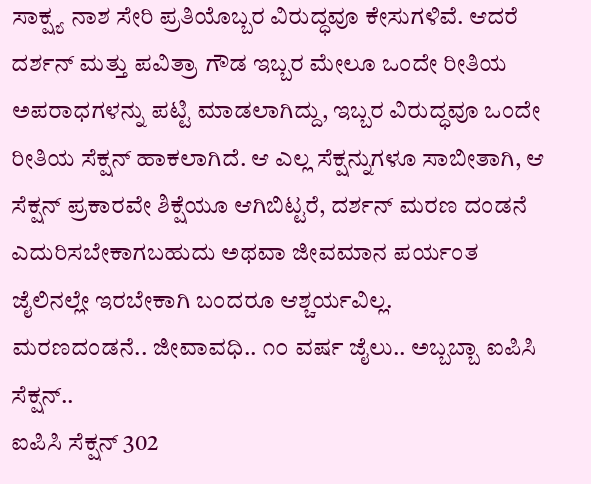ಸಾಕ್ಷ್ಯ ನಾಶ ಸೇರಿ ಪ್ರತಿಯೊಬ್ಬರ ವಿರುದ್ಧವೂ ಕೇಸುಗಳಿವೆ. ಆದರೆ ದರ್ಶನ್ ಮತ್ತು ಪವಿತ್ರಾ ಗೌಡ ಇಬ್ಬರ ಮೇಲೂ ಒಂದೇ ರೀತಿಯ ಅಪರಾಧಗಳನ್ನು ಪಟ್ಟಿ ಮಾಡಲಾಗಿದ್ದು, ಇಬ್ಬರ ವಿರುದ್ಧವೂ ಒಂದೇ ರೀತಿಯ ಸೆಕ್ಷನ್ ಹಾಕಲಾಗಿದೆ. ಆ ಎಲ್ಲ ಸೆಕ್ಷನ್ನುಗಳೂ ಸಾಬೀತಾಗಿ, ಆ ಸೆಕ್ಷನ್ ಪ್ರಕಾರವೇ ಶಿಕ್ಷೆಯೂ ಆಗಿಬಿಟ್ಟರೆ, ದರ್ಶನ್ ಮರಣ ದಂಡನೆ ಎದುರಿಸಬೇಕಾಗಬಹುದು ಅಥವಾ ಜೀವಮಾನ ಪರ್ಯಂತ ಜೈಲಿನಲ್ಲೇ ಇರಬೇಕಾಗಿ ಬಂದರೂ ಆಶ್ಚರ್ಯವಿಲ್ಲ.
ಮರಣದಂಡನೆ.. ಜೀವಾವಧಿ.. ೧೦ ವರ್ಷ ಜೈಲು.. ಅಬ್ಬಬ್ಬಾ ಐಪಿಸಿ ಸೆಕ್ಷನ್..
ಐಪಿಸಿ ಸೆಕ್ಷನ್ 302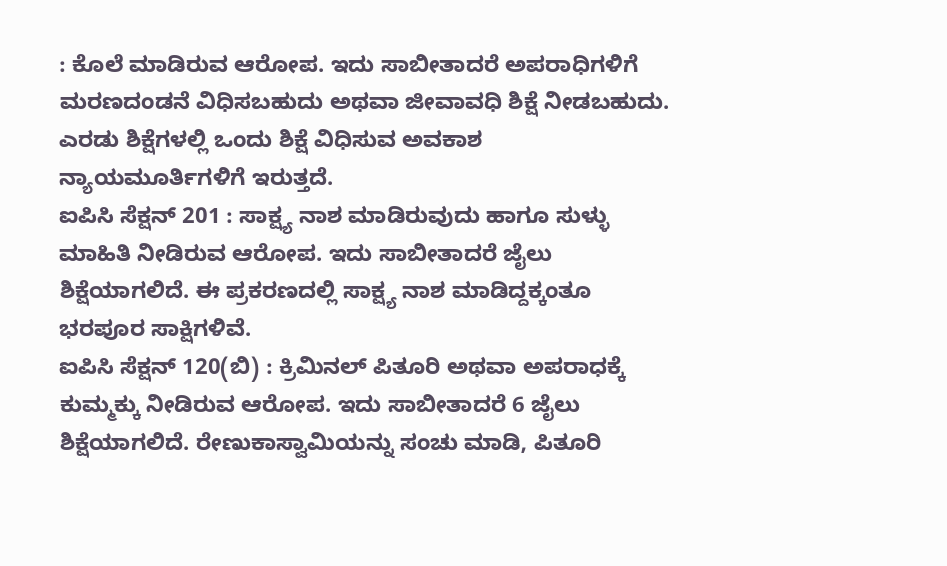: ಕೊಲೆ ಮಾಡಿರುವ ಆರೋಪ. ಇದು ಸಾಬೀತಾದರೆ ಅಪರಾಧಿಗಳಿಗೆ ಮರಣದಂಡನೆ ವಿಧಿಸಬಹುದು ಅಥವಾ ಜೀವಾವಧಿ ಶಿಕ್ಷೆ ನೀಡಬಹುದು. ಎರಡು ಶಿಕ್ಷೆಗಳಲ್ಲಿ ಒಂದು ಶಿಕ್ಷೆ ವಿಧಿಸುವ ಅವಕಾಶ ನ್ಯಾಯಮೂರ್ತಿಗಳಿಗೆ ಇರುತ್ತದೆ.
ಐಪಿಸಿ ಸೆಕ್ಷನ್ 201 : ಸಾಕ್ಷ್ಯ ನಾಶ ಮಾಡಿರುವುದು ಹಾಗೂ ಸುಳ್ಳು ಮಾಹಿತಿ ನೀಡಿರುವ ಆರೋಪ. ಇದು ಸಾಬೀತಾದರೆ ಜೈಲು ಶಿಕ್ಷೆಯಾಗಲಿದೆ. ಈ ಪ್ರಕರಣದಲ್ಲಿ ಸಾಕ್ಷ್ಯ ನಾಶ ಮಾಡಿದ್ದಕ್ಕಂತೂ ಭರಪೂರ ಸಾಕ್ಷಿಗಳಿವೆ.
ಐಪಿಸಿ ಸೆಕ್ಷನ್ 120(ಬಿ) : ಕ್ರಿಮಿನಲ್ ಪಿತೂರಿ ಅಥವಾ ಅಪರಾಧಕ್ಕೆ ಕುಮ್ಮಕ್ಕು ನೀಡಿರುವ ಆರೋಪ. ಇದು ಸಾಬೀತಾದರೆ 6 ಜೈಲು ಶಿಕ್ಷೆಯಾಗಲಿದೆ. ರೇಣುಕಾಸ್ವಾಮಿಯನ್ನು ಸಂಚು ಮಾಡಿ, ಪಿತೂರಿ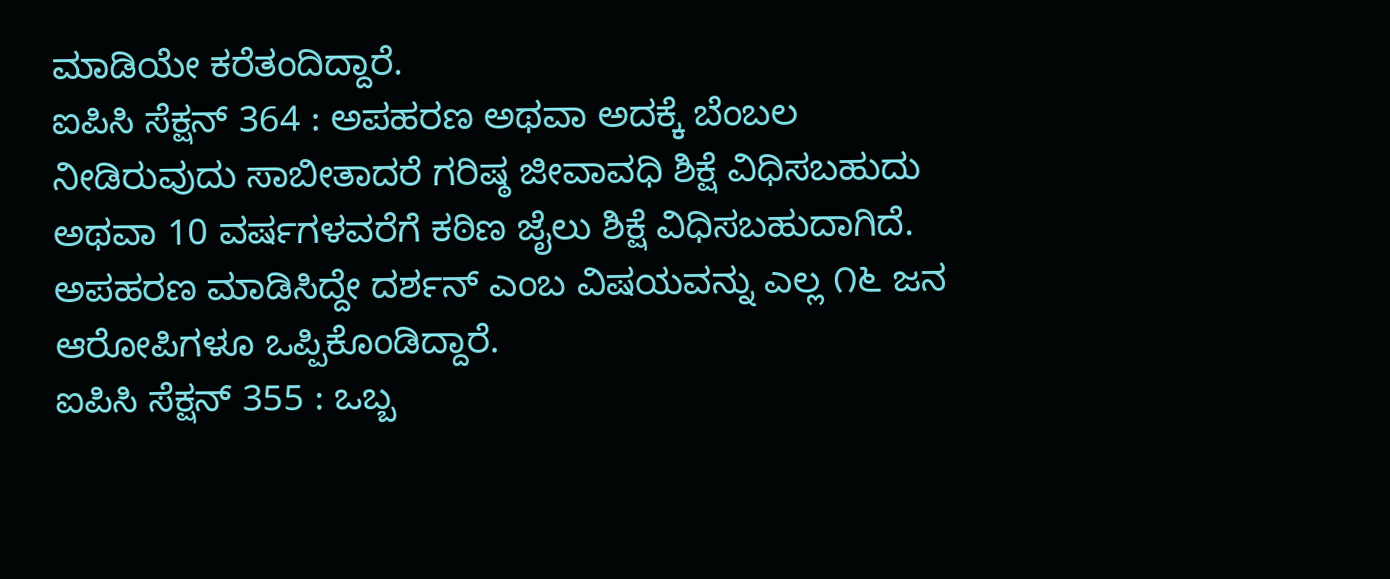ಮಾಡಿಯೇ ಕರೆತಂದಿದ್ದಾರೆ.
ಐಪಿಸಿ ಸೆಕ್ಷನ್ 364 : ಅಪಹರಣ ಅಥವಾ ಅದಕ್ಕೆ ಬೆಂಬಲ ನೀಡಿರುವುದು ಸಾಬೀತಾದರೆ ಗರಿಷ್ಠ ಜೀವಾವಧಿ ಶಿಕ್ಷೆ ವಿಧಿಸಬಹುದು ಅಥವಾ 10 ವರ್ಷಗಳವರೆಗೆ ಕಠಿಣ ಜೈಲು ಶಿಕ್ಷೆ ವಿಧಿಸಬಹುದಾಗಿದೆ. ಅಪಹರಣ ಮಾಡಿಸಿದ್ದೇ ದರ್ಶನ್ ಎಂಬ ವಿಷಯವನ್ನು ಎಲ್ಲ ೧೬ ಜನ ಆರೋಪಿಗಳೂ ಒಪ್ಪಿಕೊಂಡಿದ್ದಾರೆ.
ಐಪಿಸಿ ಸೆಕ್ಷನ್ 355 : ಒಬ್ಬ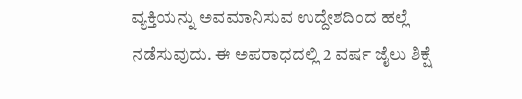ವ್ಯಕ್ತಿಯನ್ನು ಅವಮಾನಿಸುವ ಉದ್ದೇಶದಿಂದ ಹಲ್ಲೆ ನಡೆಸುವುದು. ಈ ಅಪರಾಧದಲ್ಲಿ 2 ವರ್ಷ ಜೈಲು ಶಿಕ್ಷೆ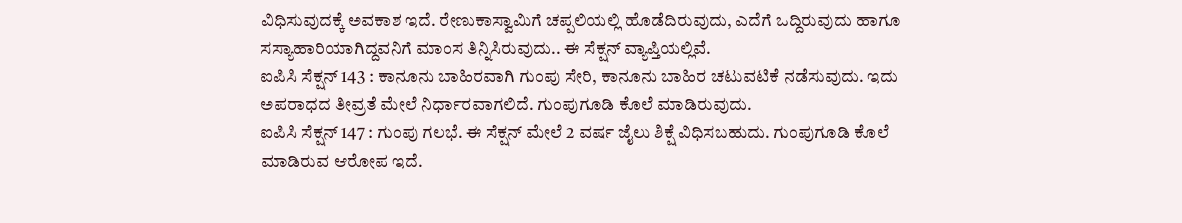ವಿಧಿಸುವುದಕ್ಕೆ ಅವಕಾಶ ಇದೆ. ರೇಣುಕಾಸ್ವಾಮಿಗೆ ಚಪ್ಪಲಿಯಲ್ಲಿ ಹೊಡೆದಿರುವುದು, ಎದೆಗೆ ಒದ್ದಿರುವುದು ಹಾಗೂ ಸಸ್ಯಾಹಾರಿಯಾಗಿದ್ದವನಿಗೆ ಮಾಂಸ ತಿನ್ನಿಸಿರುವುದು.. ಈ ಸೆಕ್ಷನ್ ವ್ಯಾಪ್ತಿಯಲ್ಲಿವೆ.
ಐಪಿಸಿ ಸೆಕ್ಷನ್ 143 : ಕಾನೂನು ಬಾಹಿರವಾಗಿ ಗುಂಪು ಸೇರಿ, ಕಾನೂನು ಬಾಹಿರ ಚಟುವಟಿಕೆ ನಡೆಸುವುದು. ಇದು ಅಪರಾಧದ ತೀವ್ರತೆ ಮೇಲೆ ನಿರ್ಧಾರವಾಗಲಿದೆ. ಗುಂಪುಗೂಡಿ ಕೊಲೆ ಮಾಡಿರುವುದು.
ಐಪಿಸಿ ಸೆಕ್ಷನ್ 147 : ಗುಂಪು ಗಲಭೆ. ಈ ಸೆಕ್ಷನ್ ಮೇಲೆ 2 ವರ್ಷ ಜೈಲು ಶಿಕ್ಷೆ ವಿಧಿಸಬಹುದು. ಗುಂಪುಗೂಡಿ ಕೊಲೆ ಮಾಡಿರುವ ಆರೋಪ ಇದೆ.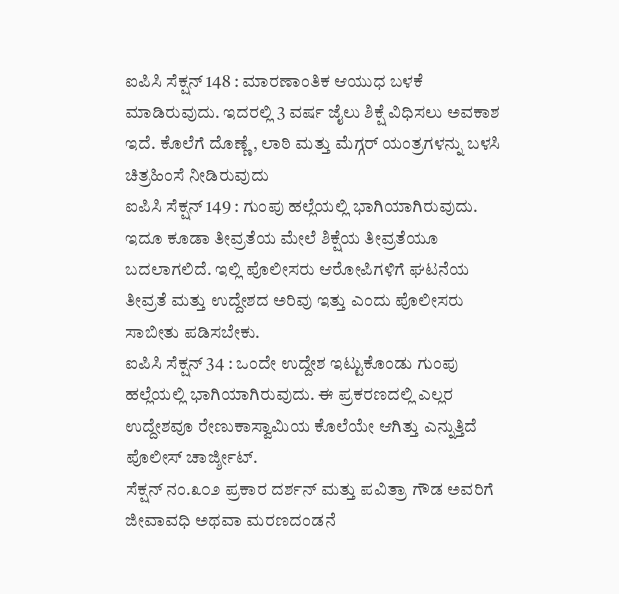ಐಪಿಸಿ ಸೆಕ್ಷನ್ 148 : ಮಾರಣಾಂತಿಕ ಆಯುಧ ಬಳಕೆ ಮಾಡಿರುವುದು. ಇದರಲ್ಲಿ 3 ವರ್ಷ ಜೈಲು ಶಿಕ್ಷೆ ವಿಧಿಸಲು ಅವಕಾಶ ಇದೆ. ಕೊಲೆಗೆ ದೊಣ್ಣೆ, ಲಾಠಿ ಮತ್ತು ಮೆಗ್ಗರ್ ಯಂತ್ರಗಳನ್ನು ಬಳಸಿ ಚಿತ್ರಹಿಂಸೆ ನೀಡಿರುವುದು
ಐಪಿಸಿ ಸೆಕ್ಷನ್ 149 : ಗುಂಪು ಹಲ್ಲೆಯಲ್ಲಿ ಭಾಗಿಯಾಗಿರುವುದು. ಇದೂ ಕೂಡಾ ತೀವ್ರತೆಯ ಮೇಲೆ ಶಿಕ್ಷೆಯ ತೀವ್ರತೆಯೂ ಬದಲಾಗಲಿದೆ. ಇಲ್ಲಿ ಪೊಲೀಸರು ಆರೋಪಿಗಳಿಗೆ ಘಟನೆಯ ತೀವ್ರತೆ ಮತ್ತು ಉದ್ದೇಶದ ಅರಿವು ಇತ್ತು ಎಂದು ಪೊಲೀಸರು ಸಾಬೀತು ಪಡಿಸಬೇಕು.
ಐಪಿಸಿ ಸೆಕ್ಷನ್ 34 : ಒಂದೇ ಉದ್ದೇಶ ಇಟ್ಟುಕೊಂಡು ಗುಂಪು ಹಲ್ಲೆಯಲ್ಲಿ ಭಾಗಿಯಾಗಿರುವುದು. ಈ ಪ್ರಕರಣದಲ್ಲಿ ಎಲ್ಲರ ಉದ್ದೇಶವೂ ರೇಣುಕಾಸ್ವಾಮಿಯ ಕೊಲೆಯೇ ಆಗಿತ್ತು ಎನ್ನುತ್ತಿದೆ ಪೊಲೀಸ್ ಚಾರ್ಜ್ಶೀಟ್.
ಸೆಕ್ಷನ್ ನಂ.೩೦೨ ಪ್ರಕಾರ ದರ್ಶನ್ ಮತ್ತು ಪವಿತ್ರಾ ಗೌಡ ಅವರಿಗೆ ಜೀವಾವಧಿ ಅಥವಾ ಮರಣದಂಡನೆ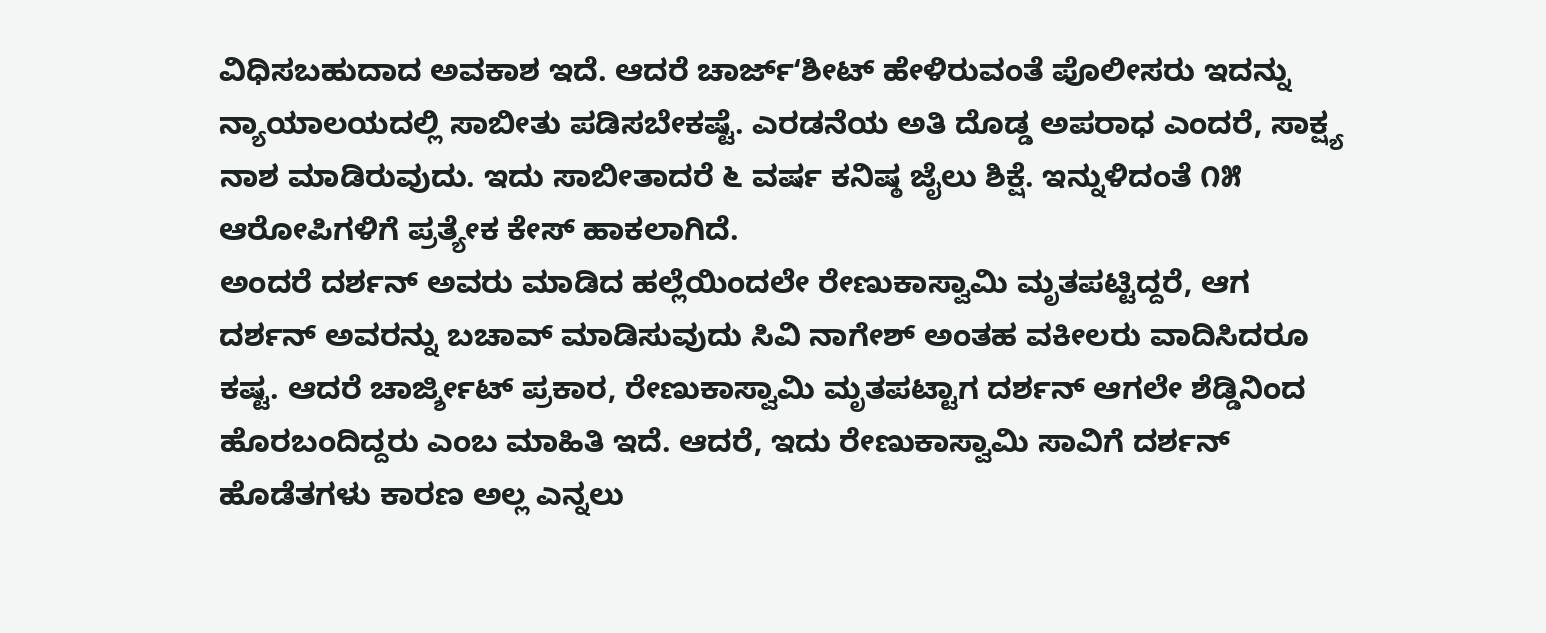ವಿಧಿಸಬಹುದಾದ ಅವಕಾಶ ಇದೆ. ಆದರೆ ಚಾರ್ಜ್ʻಶೀಟ್ ಹೇಳಿರುವಂತೆ ಪೊಲೀಸರು ಇದನ್ನು ನ್ಯಾಯಾಲಯದಲ್ಲಿ ಸಾಬೀತು ಪಡಿಸಬೇಕಷ್ಟೆ. ಎರಡನೆಯ ಅತಿ ದೊಡ್ಡ ಅಪರಾಧ ಎಂದರೆ, ಸಾಕ್ಷ್ಯ ನಾಶ ಮಾಡಿರುವುದು. ಇದು ಸಾಬೀತಾದರೆ ೬ ವರ್ಷ ಕನಿಷ್ಠ ಜೈಲು ಶಿಕ್ಷೆ. ಇನ್ನುಳಿದಂತೆ ೧೫ ಆರೋಪಿಗಳಿಗೆ ಪ್ರತ್ಯೇಕ ಕೇಸ್ ಹಾಕಲಾಗಿದೆ.
ಅಂದರೆ ದರ್ಶನ್ ಅವರು ಮಾಡಿದ ಹಲ್ಲೆಯಿಂದಲೇ ರೇಣುಕಾಸ್ವಾಮಿ ಮೃತಪಟ್ಟಿದ್ದರೆ, ಆಗ ದರ್ಶನ್ ಅವರನ್ನು ಬಚಾವ್ ಮಾಡಿಸುವುದು ಸಿವಿ ನಾಗೇಶ್ ಅಂತಹ ವಕೀಲರು ವಾದಿಸಿದರೂ ಕಷ್ಟ. ಆದರೆ ಚಾರ್ಜ್ಶೀಟ್ ಪ್ರಕಾರ, ರೇಣುಕಾಸ್ವಾಮಿ ಮೃತಪಟ್ಟಾಗ ದರ್ಶನ್ ಆಗಲೇ ಶೆಡ್ಡಿನಿಂದ ಹೊರಬಂದಿದ್ದರು ಎಂಬ ಮಾಹಿತಿ ಇದೆ. ಆದರೆ, ಇದು ರೇಣುಕಾಸ್ವಾಮಿ ಸಾವಿಗೆ ದರ್ಶನ್ ಹೊಡೆತಗಳು ಕಾರಣ ಅಲ್ಲ ಎನ್ನಲು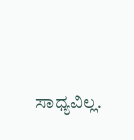ಸಾಧ್ಯವಿಲ್ಲ.